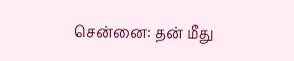சென்னை: தன் மீது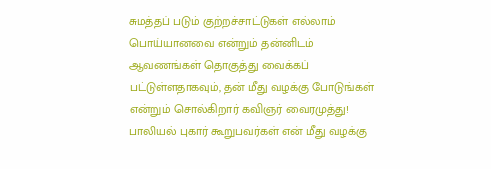சுமத்தப் படும் குற்றச்சாட்டுகள் எல்லாம் பொய்யானவை என்றும் தன்னிடம் ஆவணங்கள் தொகுத்து வைக்கப் பட்டுள்ளதாகவும், தன் மீது வழக்கு போடுங்கள் என்றும் சொல்கிறார் கவிஞர் வைரமுத்து!
பாலியல் புகார் கூறுபவர்கள் என் மீது வழக்கு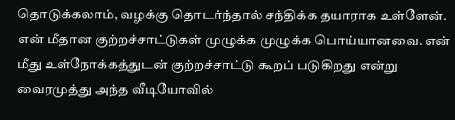தொடுக்கலாம், வழக்கு தொடர்ந்தால் சந்திக்க தயாராக உள்ளேன். என் மீதான குற்றச்சாட்டுகள் முழுக்க முழுக்க பொய்யானவை. என் மீது உள்நோக்கத்துடன் குற்றச்சாட்டு கூறப் படுகிறது என்று வைரமுத்து அந்த வீடியோவில்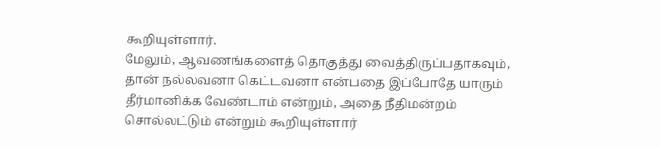கூறியுள்ளார்.
மேலும், ஆவணங்களைத் தொகுத்து வைத்திருப்பதாகவும், தான் நல்லவனா கெட்டவனா என்பதை இப்போதே யாரும் தீர்மானிக்க வேண்டாம் என்றும், அதை நீதிமன்றம் சொல்லட்டும் என்றும் கூறியுள்ளார்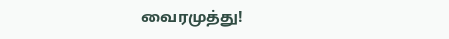வைரமுத்து!